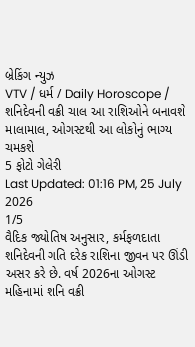બ્રેકિંગ ન્યુઝ
VTV / ધર્મ / Daily Horoscope / શનિદેવની વક્રી ચાલ આ રાશિઓને બનાવશે માલામાલ, ઓગસ્ટથી આ લોકોનું ભાગ્ય ચમકશે
5 ફોટો ગેલેરી
Last Updated: 01:16 PM, 25 July 2026
1/5
વૈદિક જ્યોતિષ અનુસાર, કર્મફળદાતા શનિદેવની ગતિ દરેક રાશિના જીવન પર ઊંડી અસર કરે છે. વર્ષ 2026ના ઓગસ્ટ મહિનામાં શનિ વક્રી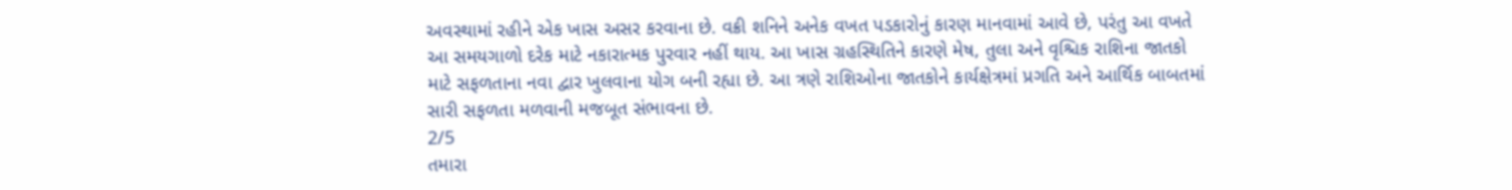અવસ્થામાં રહીને એક ખાસ અસર કરવાના છે. વક્રી શનિને અનેક વખત પડકારોનું કારણ માનવામાં આવે છે, પરંતુ આ વખતે આ સમયગાળો દરેક માટે નકારાત્મક પુરવાર નહીં થાય. આ ખાસ ગ્રહસ્થિતિને કારણે મેષ, તુલા અને વૃશ્ચિક રાશિના જાતકો માટે સફળતાના નવા દ્વાર ખુલવાના યોગ બની રહ્યા છે. આ ત્રણે રાશિઓના જાતકોને કાર્યક્ષેત્રમાં પ્રગતિ અને આર્થિક બાબતમાં સારી સફળતા મળવાની મજબૂત સંભાવના છે.
2/5
તમારા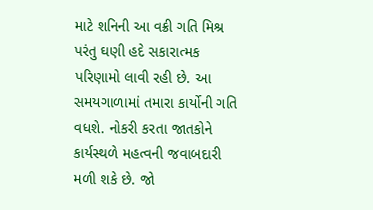માટે શનિની આ વક્રી ગતિ મિશ્ર પરંતુ ઘણી હદે સકારાત્મક પરિણામો લાવી રહી છે. આ સમયગાળામાં તમારા કાર્યોની ગતિ વધશે. નોકરી કરતા જાતકોને કાર્યસ્થળે મહત્વની જવાબદારી મળી શકે છે. જો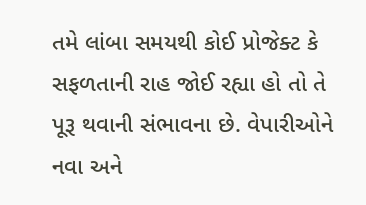તમે લાંબા સમયથી કોઈ પ્રોજેક્ટ કે સફળતાની રાહ જોઈ રહ્યા હો તો તે પૂરૂ થવાની સંભાવના છે. વેપારીઓને નવા અને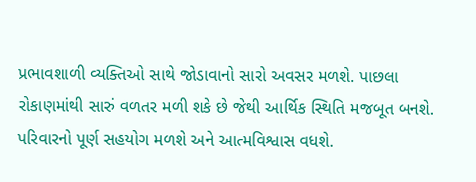પ્રભાવશાળી વ્યક્તિઓ સાથે જોડાવાનો સારો અવસર મળશે. પાછલા રોકાણમાંથી સારું વળતર મળી શકે છે જેથી આર્થિક સ્થિતિ મજબૂત બનશે. પરિવારનો પૂર્ણ સહયોગ મળશે અને આત્મવિશ્વાસ વધશે.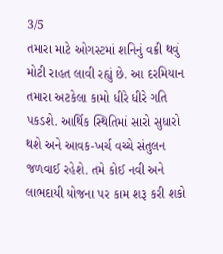3/5
તમારા માટે ઓગસ્ટમાં શનિનું વક્રી થવું મોટી રાહત લાવી રહ્યું છે. આ દરમિયાન તમારા અટકેલા કામો ધીરે ધીરે ગતિ પકડશે. આર્થિક સ્થિતિમાં સારો સુધારો થશે અને આવક-ખર્ચ વચ્ચે સંતુલન જળવાઈ રહેશે. તમે કોઈ નવી અને લાભદાયી યોજના પર કામ શરૂ કરી શકો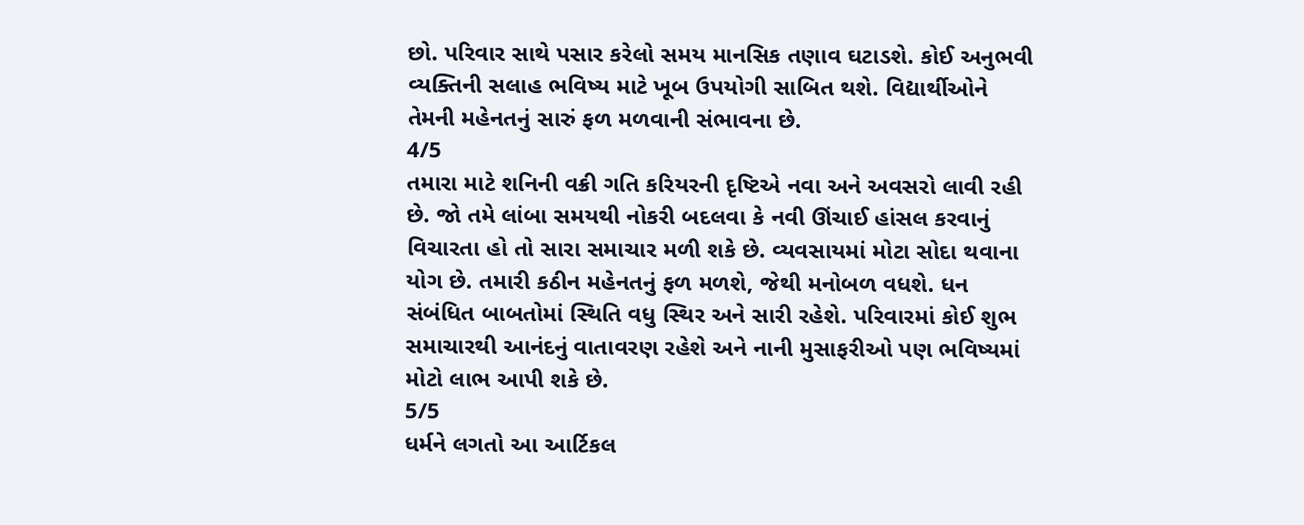છો. પરિવાર સાથે પસાર કરેલો સમય માનસિક તણાવ ઘટાડશે. કોઈ અનુભવી વ્યક્તિની સલાહ ભવિષ્ય માટે ખૂબ ઉપયોગી સાબિત થશે. વિદ્યાર્થીઓને તેમની મહેનતનું સારું ફળ મળવાની સંભાવના છે.
4/5
તમારા માટે શનિની વક્રી ગતિ કરિયરની દૃષ્ટિએ નવા અને અવસરો લાવી રહી છે. જો તમે લાંબા સમયથી નોકરી બદલવા કે નવી ઊંચાઈ હાંસલ કરવાનું વિચારતા હો તો સારા સમાચાર મળી શકે છે. વ્યવસાયમાં મોટા સોદા થવાના યોગ છે. તમારી કઠીન મહેનતનું ફળ મળશે, જેથી મનોબળ વધશે. ધન સંબંધિત બાબતોમાં સ્થિતિ વધુ સ્થિર અને સારી રહેશે. પરિવારમાં કોઈ શુભ સમાચારથી આનંદનું વાતાવરણ રહેશે અને નાની મુસાફરીઓ પણ ભવિષ્યમાં મોટો લાભ આપી શકે છે.
5/5
ધર્મને લગતો આ આર્ટિકલ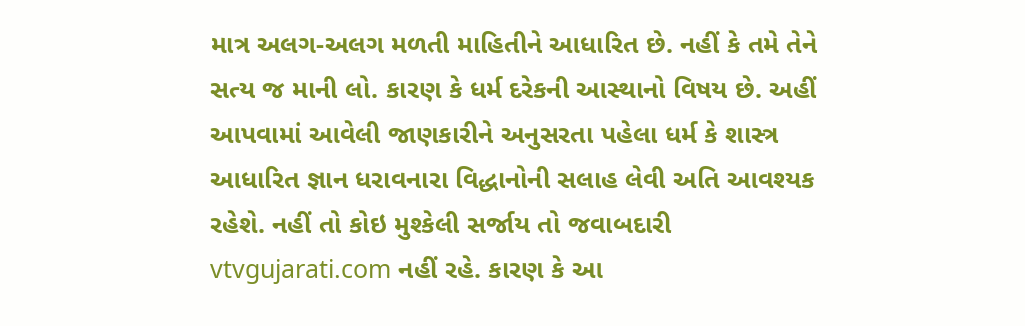માત્ર અલગ-અલગ મળતી માહિતીને આધારિત છે. નહીં કે તમે તેને સત્ય જ માની લો. કારણ કે ધર્મ દરેકની આસ્થાનો વિષય છે. અહીં આપવામાં આવેલી જાણકારીને અનુસરતા પહેલા ધર્મ કે શાસ્ત્ર આધારિત જ્ઞાન ધરાવનારા વિદ્ધાનોની સલાહ લેવી અતિ આવશ્યક રહેશે. નહીં તો કોઇ મુશ્કેલી સર્જાય તો જવાબદારી vtvgujarati.com નહીં રહે. કારણ કે આ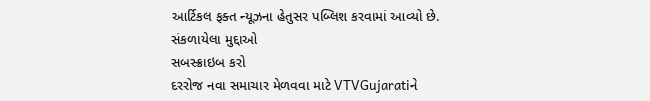આર્ટિકલ ફક્ત ન્યૂઝના હેતુસર પબ્લિશ કરવામાં આવ્યો છે.
સંકળાયેલા મુદ્દાઓ
સબસ્ક્રાઇબ કરો
દરરોજ નવા સમાચાર મેળવવા માટે VTVGujaratiને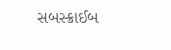સબસ્ક્રાઈબ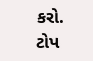કરો.
ટોપ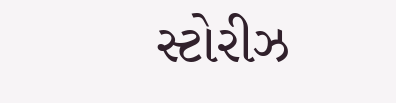સ્ટોરીઝ